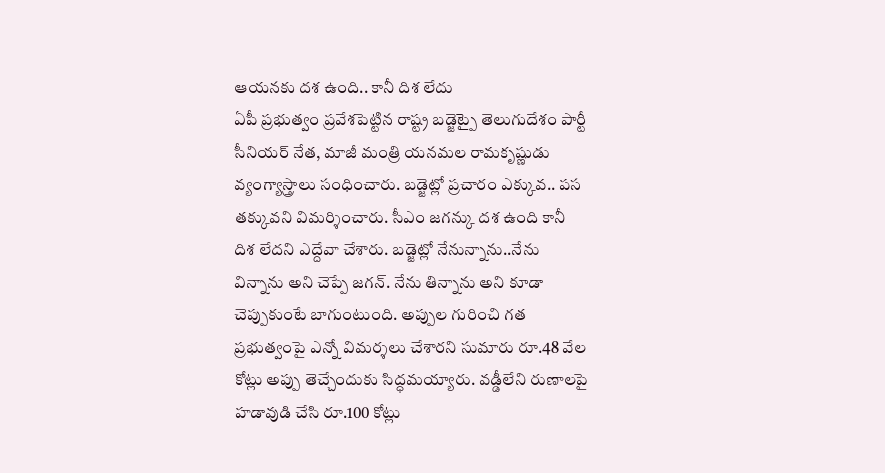ఆయనకు దశ ఉంది.. కానీ దిశ లేదు
ఏపీ ప్రభుత్వం ప్రవేశపెట్టిన రాష్ట్ర బడ్జెట్పై తెలుగుదేశం పార్టీ సీనియర్ నేత, మాజీ మంత్రి యనమల రామకృష్ణుడు వ్యంగ్యాస్త్రాలు సంధించారు. బడ్జెట్లో ప్రచారం ఎక్కువ.. పస తక్కువని విమర్శించారు. సీఎం జగన్కు దశ ఉంది కానీ దిశ లేదని ఎద్దేవా చేశారు. బడ్జెట్లో నేనున్నాను..నేను విన్నాను అని చెప్పే జగన్. నేను తిన్నాను అని కూడా చెప్పుకుంటే బాగుంటుంది. అప్పుల గురించి గత ప్రభుత్వంపై ఎన్నో విమర్శలు చేశారని సుమారు రూ.48 వేల కోట్లు అప్పు తెచ్చేందుకు సిద్ధమయ్యారు. వడ్డీలేని రుణాలపై హడావుడి చేసి రూ.100 కోట్లు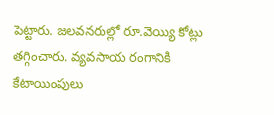పెట్టారు. జలవనరుల్లో రూ.వెయ్యి కోట్లు తగ్గించారు. వ్యవసాయ రంగానికి కేటాయింపులు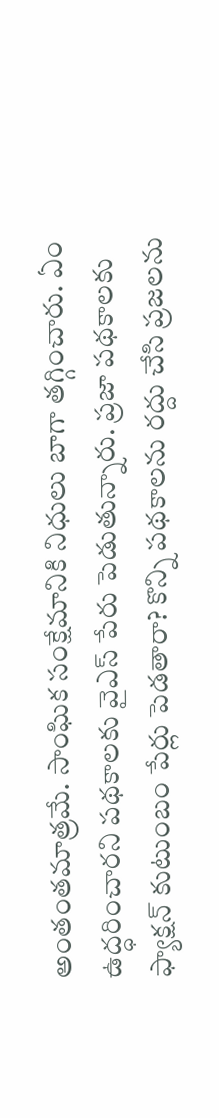అంతంతమాత్రమే. సాంఘిక సంక్షేమానికి నిధులు బాగా తగ్గించారు. ఏం ఉద్ధరించారని పథకాలకు వైఎస్ పేరు పెడుతున్నారు. ప్రజా పథకాలకు ఫ్యాక్షన్ కుటుంబం పేర్లు పెడతారా? కొన్ని పథకాలను రద్దు చేసి ప్రజలను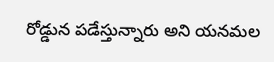రోడ్డున పడేస్తున్నారు అని యనమల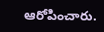ఆరోపించారు.